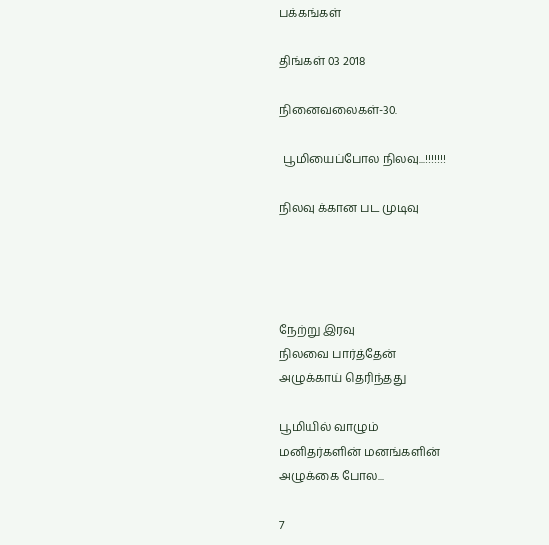பக்கங்கள்

திங்கள் 03 2018

நினைவலைகள்-30.

 பூமியைப்போல நிலவு...!!!!!!!

நிலவு க்கான பட முடிவு




நேற்று இரவு
நிலவை பார்த்தேன்
அழுக்காய் தெரிந்தது

பூமியில் வாழும்
மனிதர்களின் மனங்களின்
அழுக்கை போல...

7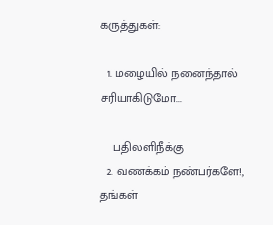கருத்துகள்:

  1. மழையில் நனைந்தால் சரியாகிடுமோ...

    பதிலளிநீக்கு
  2. வணக்கம் நண்பர்களே!, தங்கள்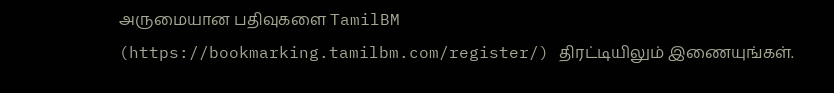அருமையான பதிவுகளை TamilBM (https://bookmarking.tamilbm.com/register/) திரட்டியிலும் இணையுங்கள்.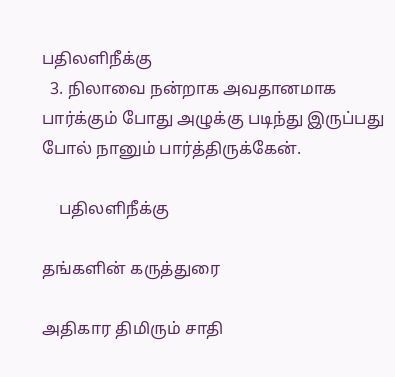பதிலளிநீக்கு
  3. நிலாவை நன்றாக அவதானமாக பார்க்கும் போது அழுக்கு படிந்து இருப்பது போல் நானும் பார்த்திருக்கேன்.

    பதிலளிநீக்கு

தங்களின் கருத்துரை

அதிகார திமிரும் சாதி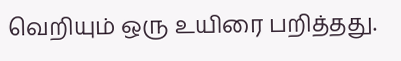வெறியும் ஒரு உயிரை பறித்தது.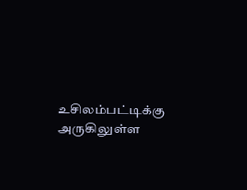உசிலம்பட்டிக்கு அருகிலுள்ள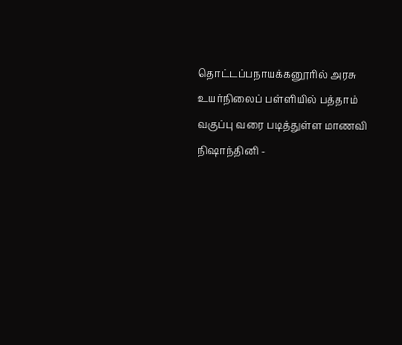தொட்டப்பநாயக்கனூரில் அரசு உயர்நிலைப் பள்ளியில் பத்தாம் வகுப்பு வரை படித்துள்ள மாணவி நிஷாந்தினி -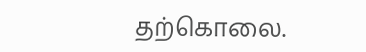தற்கொலை.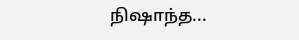நிஷாந்த...